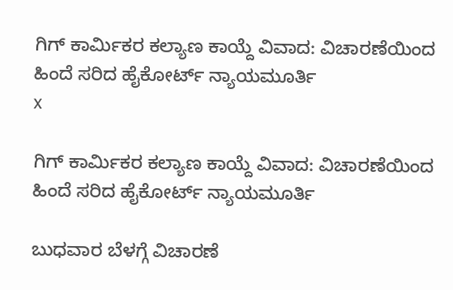ಗಿಗ್ ಕಾರ್ಮಿಕರ ಕಲ್ಯಾಣ ಕಾಯ್ದೆ ವಿವಾದ: ವಿಚಾರಣೆಯಿಂದ ಹಿಂದೆ ಸರಿದ ಹೈಕೋರ್ಟ್ ನ್ಯಾಯಮೂರ್ತಿ
x

ಗಿಗ್ ಕಾರ್ಮಿಕರ ಕಲ್ಯಾಣ ಕಾಯ್ದೆ ವಿವಾದ: ವಿಚಾರಣೆಯಿಂದ ಹಿಂದೆ ಸರಿದ ಹೈಕೋರ್ಟ್ ನ್ಯಾಯಮೂರ್ತಿ

ಬುಧವಾರ ಬೆಳಗ್ಗೆ ವಿಚಾರಣೆ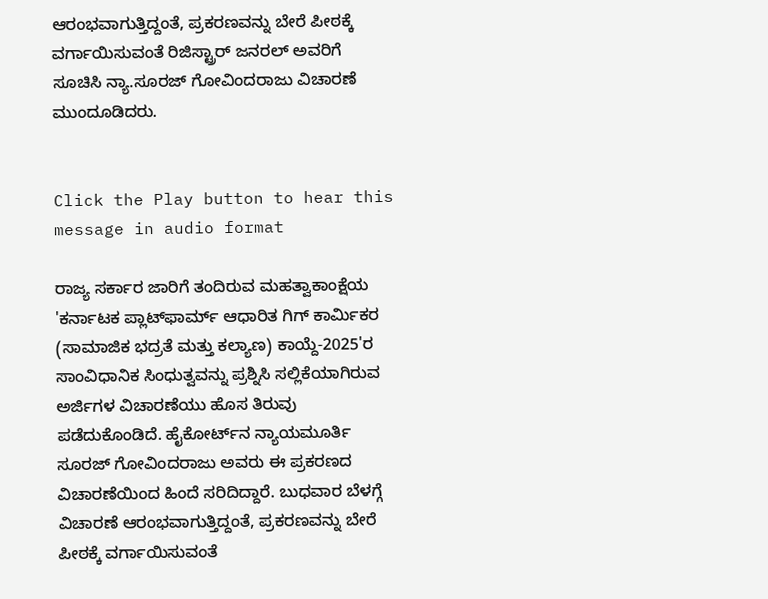ಆರಂಭವಾಗುತ್ತಿದ್ದಂತೆ, ಪ್ರಕರಣವನ್ನು ಬೇರೆ ಪೀಠಕ್ಕೆ ವರ್ಗಾಯಿಸುವಂತೆ ರಿಜಿಸ್ಟ್ರಾರ್ ಜನರಲ್ ಅವರಿಗೆ ಸೂಚಿಸಿ ನ್ಯಾ.ಸೂರಜ್‌ ಗೋವಿಂದರಾಜು ವಿಚಾರಣೆ ಮುಂದೂಡಿದರು.


Click the Play button to hear this message in audio format

ರಾಜ್ಯ ಸರ್ಕಾರ ಜಾರಿಗೆ ತಂದಿರುವ ಮಹತ್ವಾಕಾಂಕ್ಷೆಯ 'ಕರ್ನಾಟಕ ಪ್ಲಾಟ್‌ಫಾರ್ಮ್ ಆಧಾರಿತ ಗಿಗ್ ಕಾರ್ಮಿಕರ (ಸಾಮಾಜಿಕ ಭದ್ರತೆ ಮತ್ತು ಕಲ್ಯಾಣ) ಕಾಯ್ದೆ-2025'ರ ಸಾಂವಿಧಾನಿಕ ಸಿಂಧುತ್ವವನ್ನು ಪ್ರಶ್ನಿಸಿ ಸಲ್ಲಿಕೆಯಾಗಿರುವ ಅರ್ಜಿಗಳ ವಿಚಾರಣೆಯು ಹೊಸ ತಿರುವು ಪಡೆದುಕೊಂಡಿದೆ. ಹೈಕೋರ್ಟ್‌ನ ನ್ಯಾಯಮೂರ್ತಿ ಸೂರಜ್‌ ಗೋವಿಂದರಾಜು ಅವರು ಈ ಪ್ರಕರಣದ ವಿಚಾರಣೆಯಿಂದ ಹಿಂದೆ ಸರಿದಿದ್ದಾರೆ. ಬುಧವಾರ ಬೆಳಗ್ಗೆ ವಿಚಾರಣೆ ಆರಂಭವಾಗುತ್ತಿದ್ದಂತೆ, ಪ್ರಕರಣವನ್ನು ಬೇರೆ ಪೀಠಕ್ಕೆ ವರ್ಗಾಯಿಸುವಂತೆ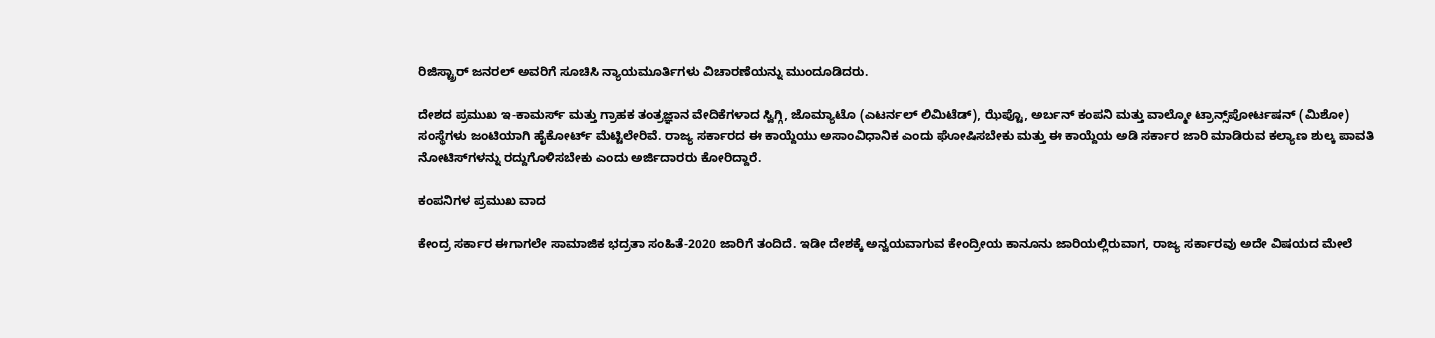ರಿಜಿಸ್ಟ್ರಾರ್ ಜನರಲ್ ಅವರಿಗೆ ಸೂಚಿಸಿ ನ್ಯಾಯಮೂರ್ತಿಗಳು ವಿಚಾರಣೆಯನ್ನು ಮುಂದೂಡಿದರು.

ದೇಶದ ಪ್ರಮುಖ ಇ-ಕಾಮರ್ಸ್ ಮತ್ತು ಗ್ರಾಹಕ ತಂತ್ರಜ್ಞಾನ ವೇದಿಕೆಗಳಾದ ಸ್ವಿಗ್ಗಿ, ಜೊಮ್ಯಾಟೊ (ಎಟರ್ನಲ್ ಲಿಮಿಟೆಡ್), ಝೆಪ್ಟೊ, ಅರ್ಬನ್ ಕಂಪನಿ ಮತ್ತು ವಾಲ್ಮೋ ಟ್ರಾನ್ಸ್‌ಪೋರ್ಟಷನ್ (ಮಿಶೋ) ಸಂಸ್ಥೆಗಳು ಜಂಟಿಯಾಗಿ ಹೈಕೋರ್ಟ್ ಮೆಟ್ಟಿಲೇರಿವೆ. ರಾಜ್ಯ ಸರ್ಕಾರದ ಈ ಕಾಯ್ದೆಯು ಅಸಾಂವಿಧಾನಿಕ ಎಂದು ಘೋಷಿಸಬೇಕು ಮತ್ತು ಈ ಕಾಯ್ದೆಯ ಅಡಿ ಸರ್ಕಾರ ಜಾರಿ ಮಾಡಿರುವ ಕಲ್ಯಾಣ ಶುಲ್ಕ ಪಾವತಿ ನೋಟಿಸ್‌ಗಳನ್ನು ರದ್ದುಗೊಳಿಸಬೇಕು ಎಂದು ಅರ್ಜಿದಾರರು ಕೋರಿದ್ದಾರೆ.

ಕಂಪನಿಗಳ ಪ್ರಮುಖ ವಾದ

ಕೇಂದ್ರ ಸರ್ಕಾರ ಈಗಾಗಲೇ ಸಾಮಾಜಿಕ ಭದ್ರತಾ ಸಂಹಿತೆ-2020 ಜಾರಿಗೆ ತಂದಿದೆ. ಇಡೀ ದೇಶಕ್ಕೆ ಅನ್ವಯವಾಗುವ ಕೇಂದ್ರೀಯ ಕಾನೂನು ಜಾರಿಯಲ್ಲಿರುವಾಗ, ರಾಜ್ಯ ಸರ್ಕಾರವು ಅದೇ ವಿಷಯದ ಮೇಲೆ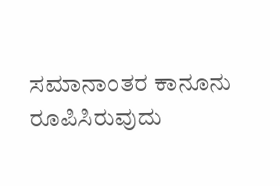ಸಮಾನಾಂತರ ಕಾನೂನು ರೂಪಿಸಿರುವುದು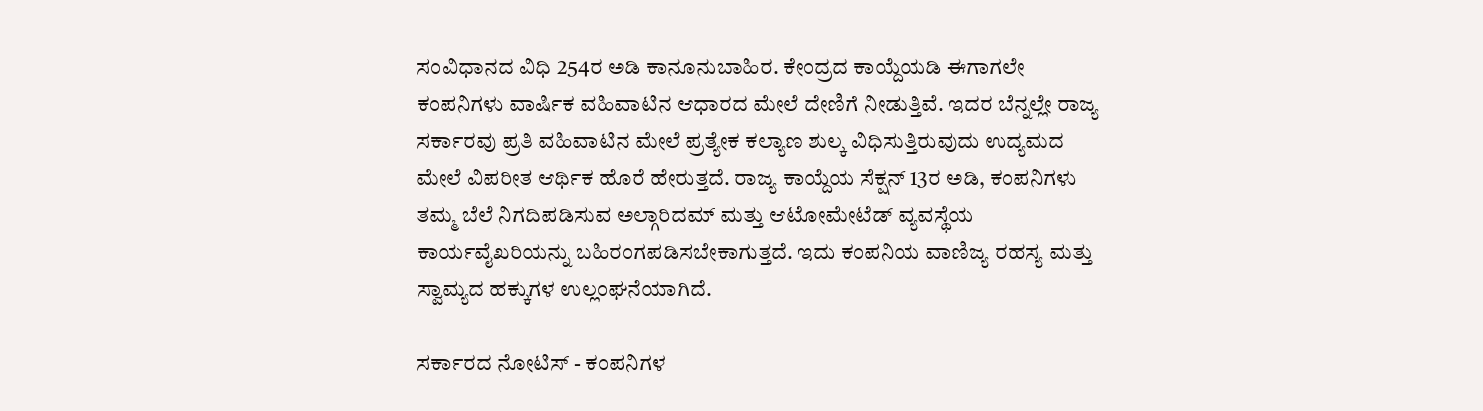ಸಂವಿಧಾನದ ವಿಧಿ 254ರ ಅಡಿ ಕಾನೂನುಬಾಹಿರ. ಕೇಂದ್ರದ ಕಾಯ್ದೆಯಡಿ ಈಗಾಗಲೇ ಕಂಪನಿಗಳು ವಾರ್ಷಿಕ ವಹಿವಾಟಿನ ಆಧಾರದ ಮೇಲೆ ದೇಣಿಗೆ ನೀಡುತ್ತಿವೆ. ಇದರ ಬೆನ್ನಲ್ಲೇ ರಾಜ್ಯ ಸರ್ಕಾರವು ಪ್ರತಿ ವಹಿವಾಟಿನ ಮೇಲೆ ಪ್ರತ್ಯೇಕ ಕಲ್ಯಾಣ ಶುಲ್ಕ ವಿಧಿಸುತ್ತಿರುವುದು ಉದ್ಯಮದ ಮೇಲೆ ವಿಪರೀತ ಆರ್ಥಿಕ ಹೊರೆ ಹೇರುತ್ತದೆ. ರಾಜ್ಯ ಕಾಯ್ದೆಯ ಸೆಕ್ಷನ್ 13ರ ಅಡಿ, ಕಂಪನಿಗಳು ತಮ್ಮ ಬೆಲೆ ನಿಗದಿಪಡಿಸುವ ಅಲ್ಗಾರಿದಮ್ ಮತ್ತು ಆಟೋಮೇಟೆಡ್ ವ್ಯವಸ್ಥೆಯ ಕಾರ್ಯವೈಖರಿಯನ್ನು ಬಹಿರಂಗಪಡಿಸಬೇಕಾಗುತ್ತದೆ. ಇದು ಕಂಪನಿಯ ವಾಣಿಜ್ಯ ರಹಸ್ಯ ಮತ್ತು ಸ್ವಾಮ್ಯದ ಹಕ್ಕುಗಳ ಉಲ್ಲಂಘನೆಯಾಗಿದೆ.

ಸರ್ಕಾರದ ನೋಟಿಸ್ - ಕಂಪನಿಗಳ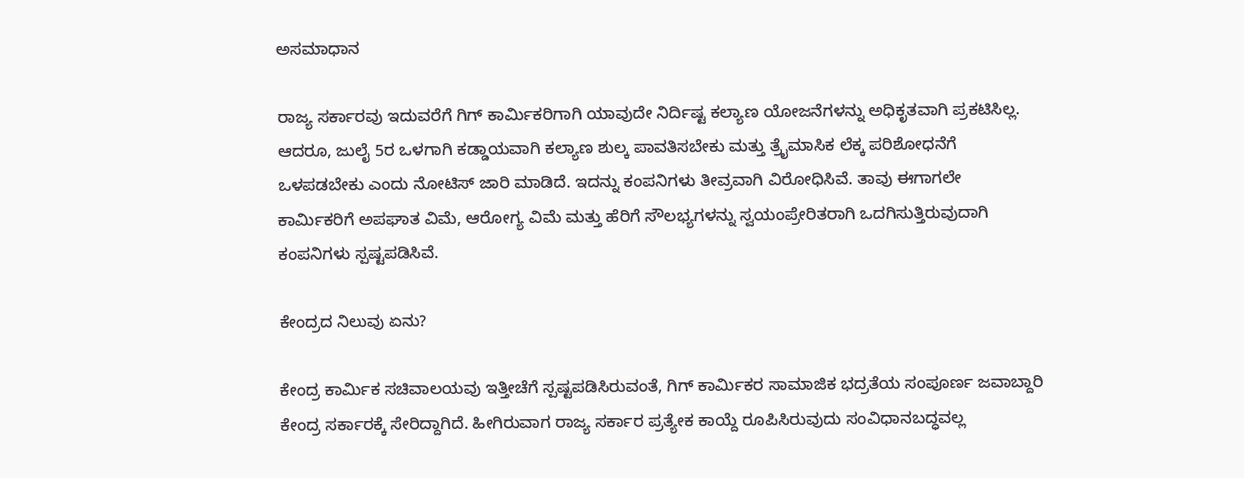ಅಸಮಾಧಾನ

ರಾಜ್ಯ ಸರ್ಕಾರವು ಇದುವರೆಗೆ ಗಿಗ್ ಕಾರ್ಮಿಕರಿಗಾಗಿ ಯಾವುದೇ ನಿರ್ದಿಷ್ಟ ಕಲ್ಯಾಣ ಯೋಜನೆಗಳನ್ನು ಅಧಿಕೃತವಾಗಿ ಪ್ರಕಟಿಸಿಲ್ಲ. ಆದರೂ, ಜುಲೈ 5ರ ಒಳಗಾಗಿ ಕಡ್ಡಾಯವಾಗಿ ಕಲ್ಯಾಣ ಶುಲ್ಕ ಪಾವತಿಸಬೇಕು ಮತ್ತು ತ್ರೈಮಾಸಿಕ ಲೆಕ್ಕ ಪರಿಶೋಧನೆಗೆ ಒಳಪಡಬೇಕು ಎಂದು ನೋಟಿಸ್ ಜಾರಿ ಮಾಡಿದೆ. ಇದನ್ನು ಕಂಪನಿಗಳು ತೀವ್ರವಾಗಿ ವಿರೋಧಿಸಿವೆ. ತಾವು ಈಗಾಗಲೇ ಕಾರ್ಮಿಕರಿಗೆ ಅಪಘಾತ ವಿಮೆ, ಆರೋಗ್ಯ ವಿಮೆ ಮತ್ತು ಹೆರಿಗೆ ಸೌಲಭ್ಯಗಳನ್ನು ಸ್ವಯಂಪ್ರೇರಿತರಾಗಿ ಒದಗಿಸುತ್ತಿರುವುದಾಗಿ ಕಂಪನಿಗಳು ಸ್ಪಷ್ಟಪಡಿಸಿವೆ.

ಕೇಂದ್ರದ ನಿಲುವು ಏನು?

ಕೇಂದ್ರ ಕಾರ್ಮಿಕ ಸಚಿವಾಲಯವು ಇತ್ತೀಚೆಗೆ ಸ್ಪಷ್ಟಪಡಿಸಿರುವಂತೆ, ಗಿಗ್ ಕಾರ್ಮಿಕರ ಸಾಮಾಜಿಕ ಭದ್ರತೆಯ ಸಂಪೂರ್ಣ ಜವಾಬ್ದಾರಿ ಕೇಂದ್ರ ಸರ್ಕಾರಕ್ಕೆ ಸೇರಿದ್ದಾಗಿದೆ. ಹೀಗಿರುವಾಗ ರಾಜ್ಯ ಸರ್ಕಾರ ಪ್ರತ್ಯೇಕ ಕಾಯ್ದೆ ರೂಪಿಸಿರುವುದು ಸಂವಿಧಾನಬದ್ಧವಲ್ಲ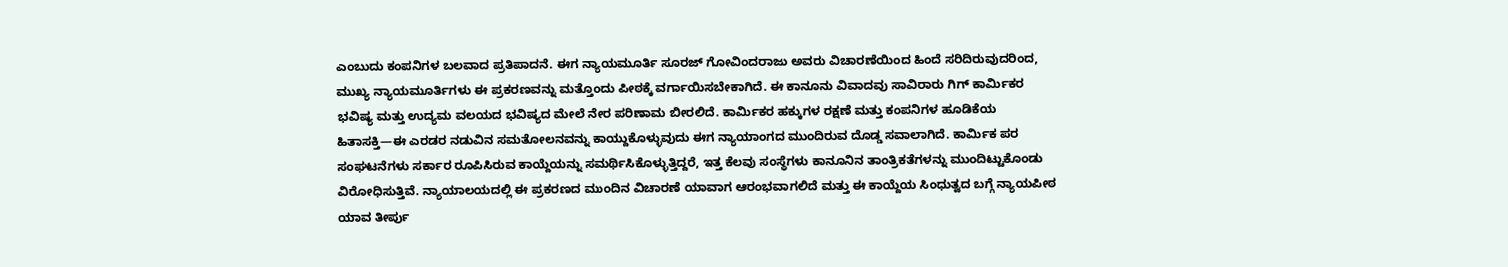ಎಂಬುದು ಕಂಪನಿಗಳ ಬಲವಾದ ಪ್ರತಿಪಾದನೆ. ಈಗ ನ್ಯಾಯಮೂರ್ತಿ ಸೂರಜ್‌ ಗೋವಿಂದರಾಜು ಅವರು ವಿಚಾರಣೆಯಿಂದ ಹಿಂದೆ ಸರಿದಿರುವುದರಿಂದ, ಮುಖ್ಯ ನ್ಯಾಯಮೂರ್ತಿಗಳು ಈ ಪ್ರಕರಣವನ್ನು ಮತ್ತೊಂದು ಪೀಠಕ್ಕೆ ವರ್ಗಾಯಿಸಬೇಕಾಗಿದೆ. ಈ ಕಾನೂನು ವಿವಾದವು ಸಾವಿರಾರು ಗಿಗ್ ಕಾರ್ಮಿಕರ ಭವಿಷ್ಯ ಮತ್ತು ಉದ್ಯಮ ವಲಯದ ಭವಿಷ್ಯದ ಮೇಲೆ ನೇರ ಪರಿಣಾಮ ಬೀರಲಿದೆ. ಕಾರ್ಮಿಕರ ಹಕ್ಕುಗಳ ರಕ್ಷಣೆ ಮತ್ತು ಕಂಪನಿಗಳ ಹೂಡಿಕೆಯ ಹಿತಾಸಕ್ತಿ—ಈ ಎರಡರ ನಡುವಿನ ಸಮತೋಲನವನ್ನು ಕಾಯ್ದುಕೊಳ್ಳುವುದು ಈಗ ನ್ಯಾಯಾಂಗದ ಮುಂದಿರುವ ದೊಡ್ಡ ಸವಾಲಾಗಿದೆ. ಕಾರ್ಮಿಕ ಪರ ಸಂಘಟನೆಗಳು ಸರ್ಕಾರ ರೂಪಿಸಿರುವ ಕಾಯ್ದೆಯನ್ನು ಸಮರ್ಥಿಸಿಕೊಳ್ಳುತ್ತಿದ್ದರೆ, ಇತ್ತ ಕೆಲವು ಸಂಸ್ಥೆಗಳು ಕಾನೂನಿನ ತಾಂತ್ರಿಕತೆಗಳನ್ನು ಮುಂದಿಟ್ಟುಕೊಂಡು ವಿರೋಧಿಸುತ್ತಿವೆ. ನ್ಯಾಯಾಲಯದಲ್ಲಿ ಈ ಪ್ರಕರಣದ ಮುಂದಿನ ವಿಚಾರಣೆ ಯಾವಾಗ ಆರಂಭವಾಗಲಿದೆ ಮತ್ತು ಈ ಕಾಯ್ದೆಯ ಸಿಂಧುತ್ವದ ಬಗ್ಗೆ ನ್ಯಾಯಪೀಠ ಯಾವ ತೀರ್ಪು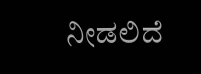ನೀಡಲಿದೆ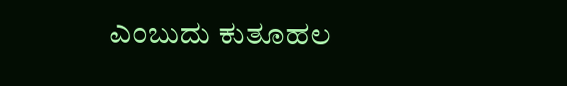ಎಂಬುದು ಕುತೂಹಲ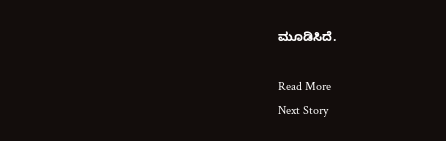ಮೂಡಿಸಿದೆ.

Read More
Next Story